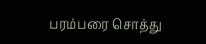பரம்பரை சொத்து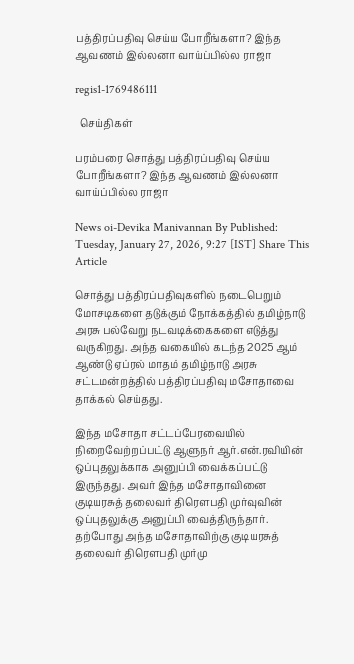பத்திரப்பதிவு செய்ய போறீங்களா? இந்த ஆவணம் இல்லனா வாய்ப்பில்ல ராஜா

regis1-1769486111

  செய்திகள்

பரம்பரை சொத்து பத்திரப்பதிவு செய்ய போறீங்களா? இந்த ஆவணம் இல்லனா வாய்ப்பில்ல ராஜா

News oi-Devika Manivannan By Published: Tuesday, January 27, 2026, 9:27 [IST] Share This Article

சொத்து பத்திரப்பதிவுகளில் நடைபெறும் மோசடிகளை தடுக்கும் நோக்கத்தில் தமிழ்நாடு அரசு பல்வேறு நடவடிக்கைகளை எடுத்து வருகிறது. அந்த வகையில் கடந்த 2025 ஆம் ஆண்டு ஏப்ரல் மாதம் தமிழ்நாடு அரசு சட்டமன்றத்தில் பத்திரப்பதிவு மசோதாவை தாக்கல் செய்தது.

இந்த மசோதா சட்டப்பேரவையில் நிறைவேற்றப்பட்டு ஆளுநர் ஆர்.என்.ரவியின் ஒப்புதலுக்காக அனுப்பி வைக்கப்பட்டு இருந்தது. அவர் இந்த மசோதாவினை குடியரசுத் தலைவர் திரௌபதி முர்வுவின் ஒப்புதலுக்கு அனுப்பி வைத்திருந்தார். தற்போது அந்த மசோதாவிற்கு குடியரசுத் தலைவர் திரௌபதி முர்மு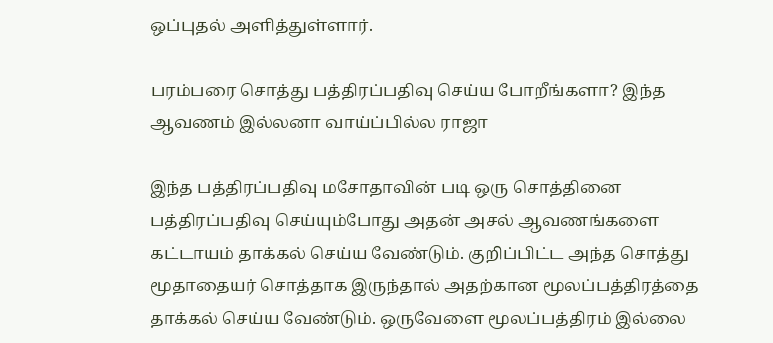ஒப்புதல் அளித்துள்ளார்.

பரம்பரை சொத்து பத்திரப்பதிவு செய்ய போறீங்களா? இந்த ஆவணம் இல்லனா வாய்ப்பில்ல ராஜா

இந்த பத்திரப்பதிவு மசோதாவின் படி ஒரு சொத்தினை பத்திரப்பதிவு செய்யும்போது அதன் அசல் ஆவணங்களை கட்டாயம் தாக்கல் செய்ய வேண்டும். குறிப்பிட்ட அந்த சொத்து மூதாதையர் சொத்தாக இருந்தால் அதற்கான மூலப்பத்திரத்தை தாக்கல் செய்ய வேண்டும். ஒருவேளை மூலப்பத்திரம் இல்லை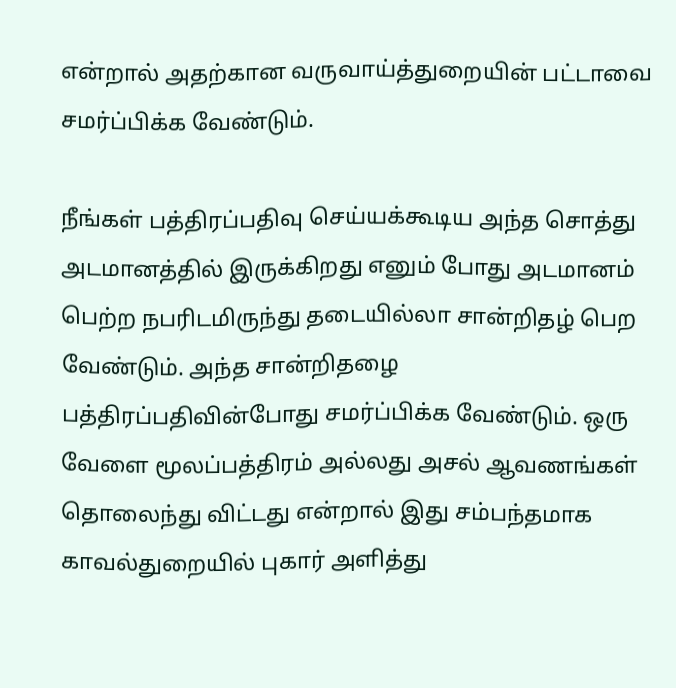என்றால் அதற்கான வருவாய்த்துறையின் பட்டாவை சமர்ப்பிக்க வேண்டும்.

நீங்கள் பத்திரப்பதிவு செய்யக்கூடிய அந்த சொத்து அடமானத்தில் இருக்கிறது எனும் போது அடமானம் பெற்ற நபரிடமிருந்து தடையில்லா சான்றிதழ் பெற வேண்டும். அந்த சான்றிதழை பத்திரப்பதிவின்போது சமர்ப்பிக்க வேண்டும். ஒரு வேளை மூலப்பத்திரம் அல்லது அசல் ஆவணங்கள் தொலைந்து விட்டது என்றால் இது சம்பந்தமாக காவல்துறையில் புகார் அளித்து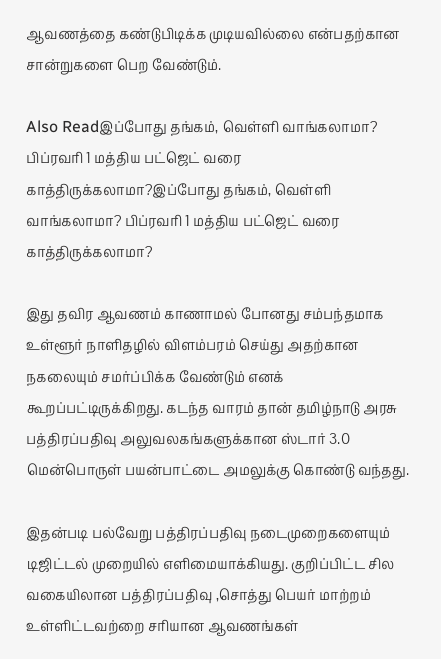ஆவணத்தை கண்டுபிடிக்க முடியவில்லை என்பதற்கான சான்றுகளை பெற வேண்டும்.

Also Readஇப்போது தங்கம், வெள்ளி வாங்கலாமா? பிப்ரவரி 1 மத்திய பட்ஜெட் வரை காத்திருக்கலாமா?இப்போது தங்கம், வெள்ளி வாங்கலாமா? பிப்ரவரி 1 மத்திய பட்ஜெட் வரை காத்திருக்கலாமா?

இது தவிர ஆவணம் காணாமல் போனது சம்பந்தமாக உள்ளூர் நாளிதழில் விளம்பரம் செய்து அதற்கான நகலையும் சமர்ப்பிக்க வேண்டும் எனக் கூறப்பட்டிருக்கிறது. கடந்த வாரம் தான் தமிழ்நாடு அரசு பத்திரப்பதிவு அலுவலகங்களுக்கான ஸ்டார் 3.0 மென்பொருள் பயன்பாட்டை அமலுக்கு கொண்டு வந்தது.

இதன்படி பல்வேறு பத்திரப்பதிவு நடைமுறைகளையும் டிஜிட்டல் முறையில் எளிமையாக்கியது. குறிப்பிட்ட சில வகையிலான பத்திரப்பதிவு ,சொத்து பெயர் மாற்றம் உள்ளிட்டவற்றை சரியான ஆவணங்கள்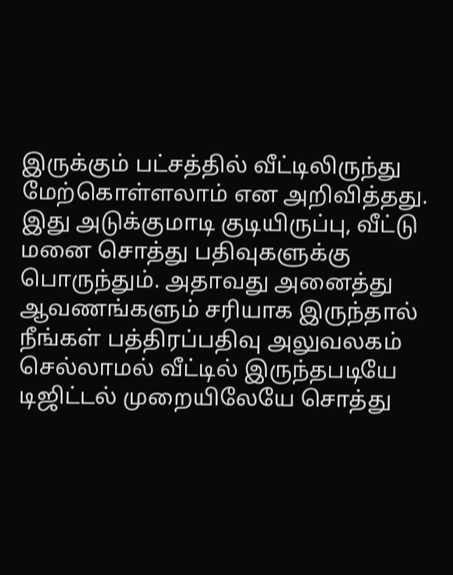இருக்கும் பட்சத்தில் வீட்டிலிருந்து மேற்கொள்ளலாம் என அறிவித்தது. இது அடுக்குமாடி குடியிருப்பு, வீட்டு மனை சொத்து பதிவுகளுக்கு பொருந்தும். அதாவது அனைத்து ஆவணங்களும் சரியாக இருந்தால் நீங்கள் பத்திரப்பதிவு அலுவலகம் செல்லாமல் வீட்டில் இருந்தபடியே டிஜிட்டல் முறையிலேயே சொத்து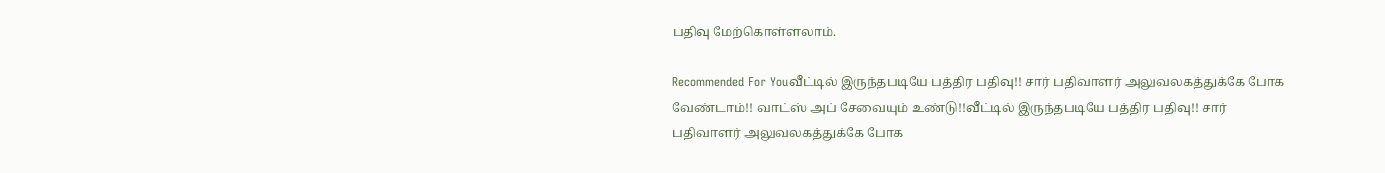பதிவு மேற்கொள்ளலாம்.

Recommended For Youவீட்டில் இருந்தபடியே பத்திர பதிவு!! சார் பதிவாளர் அலுவலகத்துக்கே போக வேண்டாம்!! வாட்ஸ் அப் சேவையும் உண்டு!!வீட்டில் இருந்தபடியே பத்திர பதிவு!! சார் பதிவாளர் அலுவலகத்துக்கே போக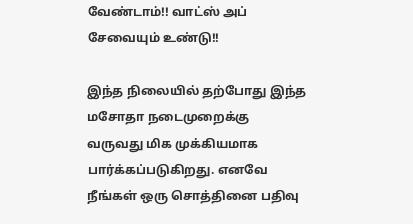வேண்டாம்!! வாட்ஸ் அப் சேவையும் உண்டு!!

இந்த நிலையில் தற்போது இந்த மசோதா நடைமுறைக்கு வருவது மிக முக்கியமாக பார்க்கப்படுகிறது. எனவே நீங்கள் ஒரு சொத்தினை பதிவு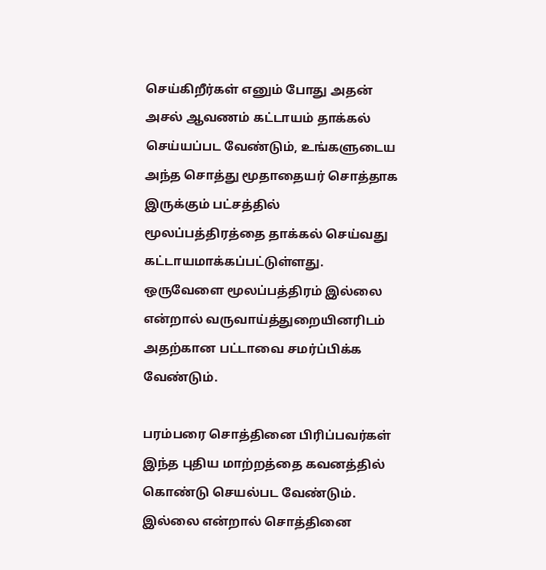செய்கிறீர்கள் எனும் போது அதன் அசல் ஆவணம் கட்டாயம் தாக்கல் செய்யப்பட வேண்டும், உங்களுடைய அந்த சொத்து மூதாதையர் சொத்தாக இருக்கும் பட்சத்தில் மூலப்பத்திரத்தை தாக்கல் செய்வது கட்டாயமாக்கப்பட்டுள்ளது. ஒருவேளை மூலப்பத்திரம் இல்லை என்றால் வருவாய்த்துறையினரிடம் அதற்கான பட்டாவை சமர்ப்பிக்க வேண்டும்.

பரம்பரை சொத்தினை பிரிப்பவர்கள் இந்த புதிய மாற்றத்தை கவனத்தில் கொண்டு செயல்பட வேண்டும். இல்லை என்றால் சொத்தினை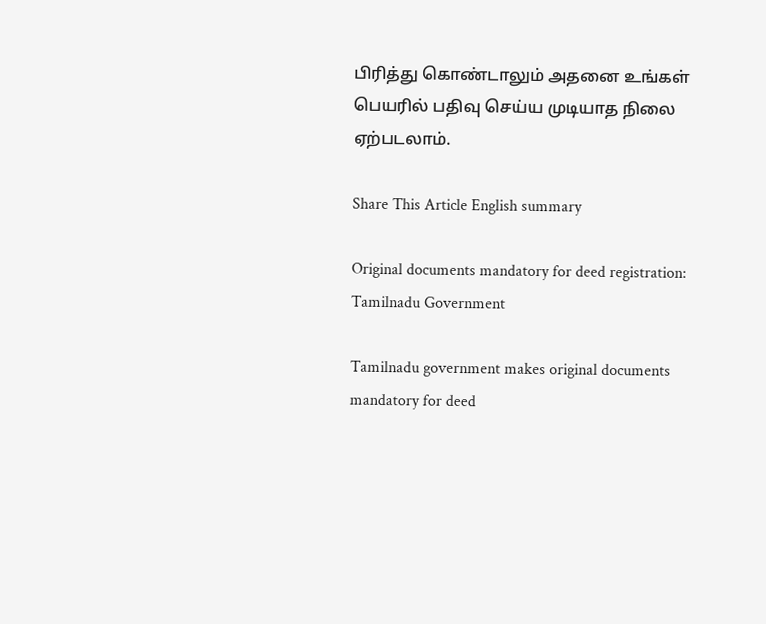பிரித்து கொண்டாலும் அதனை உங்கள் பெயரில் பதிவு செய்ய முடியாத நிலை ஏற்படலாம்.

Share This Article English summary

Original documents mandatory for deed registration: Tamilnadu Government

Tamilnadu government makes original documents mandatory for deed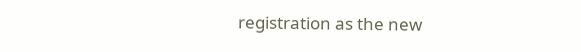registration as the new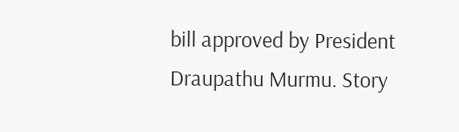bill approved by President Draupathu Murmu. Story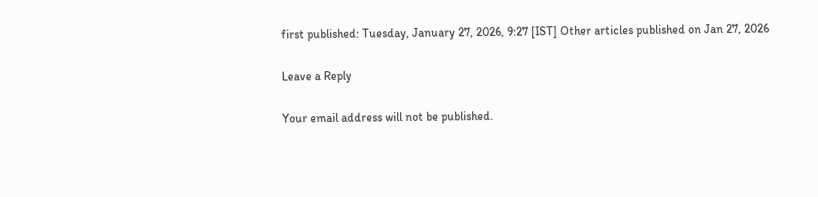first published: Tuesday, January 27, 2026, 9:27 [IST] Other articles published on Jan 27, 2026

Leave a Reply

Your email address will not be published.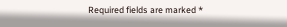Required fields are marked *